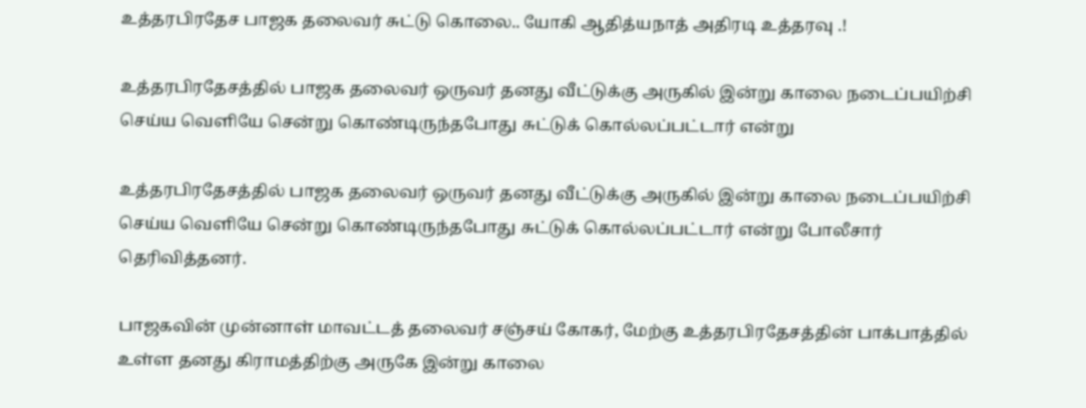உத்தரபிரதேச பாஜக தலைவர் சுட்டு கொலை.. யோகி ஆதித்யநாத் அதிரடி உத்தரவு .!

உத்தரபிரதேசத்தில் பாஜக தலைவர் ஒருவர் தனது வீட்டுக்கு அருகில் இன்று காலை நடைப்பயிற்சி செய்ய வெளியே சென்று கொண்டிருந்தபோது சுட்டுக் கொல்லப்பட்டார் என்று

உத்தரபிரதேசத்தில் பாஜக தலைவர் ஒருவர் தனது வீட்டுக்கு அருகில் இன்று காலை நடைப்பயிற்சி செய்ய வெளியே சென்று கொண்டிருந்தபோது சுட்டுக் கொல்லப்பட்டார் என்று போலீசார் தெரிவித்தனர்.

பாஜகவின் முன்னாள் மாவட்டத் தலைவர் சஞ்சய் கோகர், மேற்கு உத்தரபிரதேசத்தின் பாக்பாத்தில் உள்ள தனது கிராமத்திற்கு அருகே இன்று காலை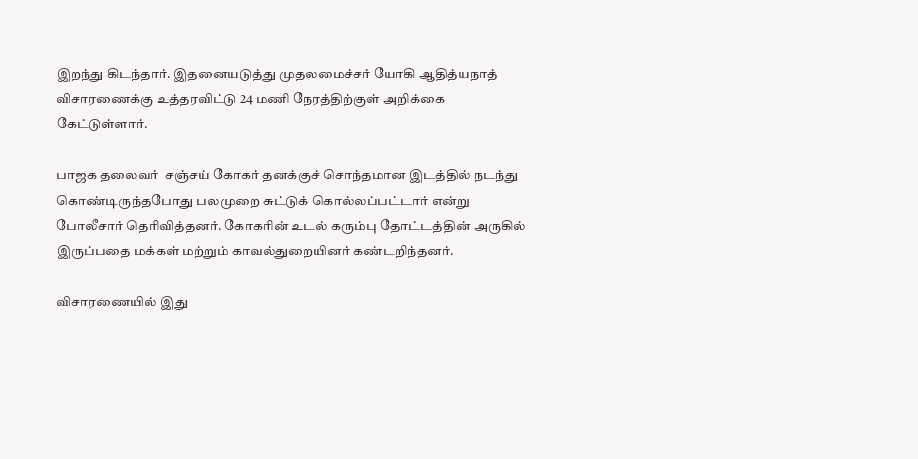இறந்து கிடந்தார். இதனையடுத்து முதலமைச்சர் யோகி ஆதித்யநாத் விசாரணைக்கு உத்தரவிட்டு 24 மணி நேரத்திற்குள் அறிக்கை கேட்டுள்ளார்.

பாஜக தலைவர்  சஞ்சய் கோகர் தனக்குச் சொந்தமான இடத்தில் நடந்து கொண்டிருந்தபோது பலமுறை சுட்டுக் கொல்லப்பட்டார் என்று போலீசார் தெரிவித்தனர். கோகரின் உடல் கரும்பு தோட்டத்தின் அருகில் இருப்பதை மக்கள் மற்றும் காவல்துறையினர் கண்டறிந்தனர்.

விசாரணையில் இது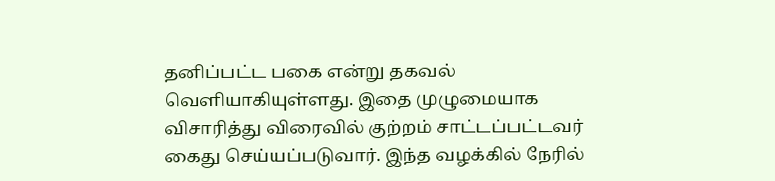தனிப்பட்ட பகை என்று தகவல் வெளியாகியுள்ளது. இதை முழுமையாக விசாரித்து விரைவில் குற்றம் சாட்டப்பட்டவர் கைது செய்யப்படுவார். இந்த வழக்கில் நேரில்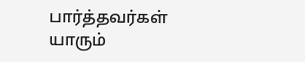பார்த்தவர்கள் யாரும்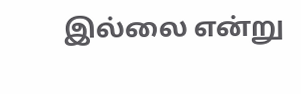இல்லை என்று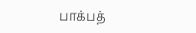பாக்பத்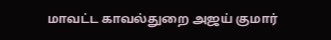மாவட்ட காவல்துறை அஜய் குமார்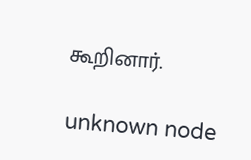கூறினார்.

unknown node